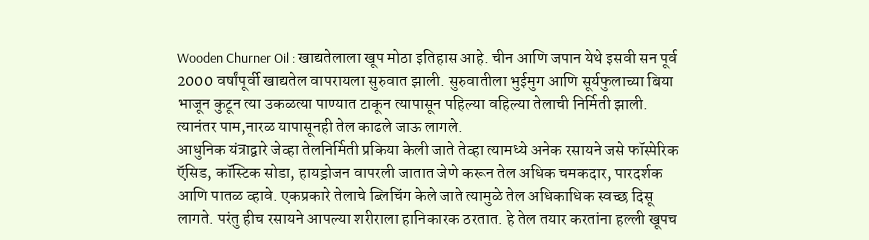Wooden Churner Oil : खाद्यतेलाला खूप मोठा इतिहास आहे. चीन आणि जपान येथे इसवी सन पूर्व 2000 वर्षांपूर्वी खाद्यतेल वापरायला सुरुवात झाली. सुरुवातीला भुईमुग आणि सूर्यफुलाच्या बिया भाजून कुटून त्या उकळत्या पाण्यात टाकून त्यापासून पहिल्या वहिल्या तेलाची निर्मिती झाली. त्यानंतर पाम,नारळ यापासूनही तेल काढले जाऊ लागले.
आधुनिक यंत्राद्वारे जेव्हा तेलनिर्मिती प्रकिया केली जाते तेव्हा त्यामध्ये अनेक रसायने जसे फॉस्पेरिक ऍसिड, कॉस्टिक सोडा, हायड्रोजन वापरली जातात जेणे करून तेल अधिक चमकदार, पारदर्शक आणि पातळ व्हावे. एकप्रकारे तेलाचे ब्लिचिंग केले जाते त्यामुळे तेल अधिकाधिक स्वच्छ दिसू लागते. परंतु हीच रसायने आपल्या शरीराला हानिकारक ठरतात. हे तेल तयार करतांना हल्ली खूपच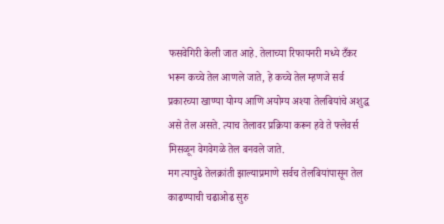फसवेगिरी केली जात आहे. तेलाच्या रिफायनरी मध्ये टँकर भरून कच्चे तेल आणले जाते, हे कच्चे तेल म्हणजे सर्व प्रकारच्या खाण्या योग्य आणि अयोग्य अश्या तेलबियांचे अशुद्ध असे तेल असते. त्याच तेलावर प्रक्रिया करून हवे ते फ्लेवर्स मिसळून वेगवेगळे तेल बनवले जाते.
मग त्यापुढे तेलक्रांती झाल्याप्रमाणे सर्वच तेलबियांपासून तेल काढण्याची चढाओढ सुरु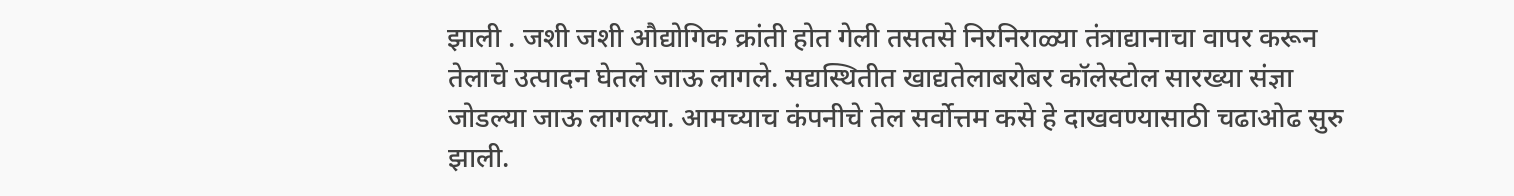झाली . जशी जशी औद्योगिक क्रांती होत गेली तसतसे निरनिराळ्या तंत्राद्यानाचा वापर करून तेलाचे उत्पादन घेतले जाऊ लागले. सद्यस्थितीत खाद्यतेलाबरोबर कॉलेस्टोल सारख्या संज्ञा जोडल्या जाऊ लागल्या. आमच्याच कंपनीचे तेल सर्वोत्तम कसे हे दाखवण्यासाठी चढाओढ सुरु झाली.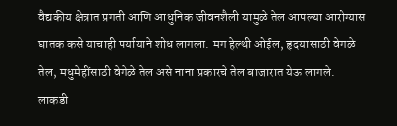वैद्यकीय क्षेत्रात प्रगती आणि आधुनिक जीवनशैली यामुळे तेल आपल्या आरोग्यास घातक कसे याचाही पर्यायाने शोध लागला. मग हेल्थी ओईल, हृदयासाठी वेगळे तेल, मधुमेहींसाठी वेगेळे तेल असे नाना प्रकारचे तेल बाजारात येऊ लागले.
लाकडी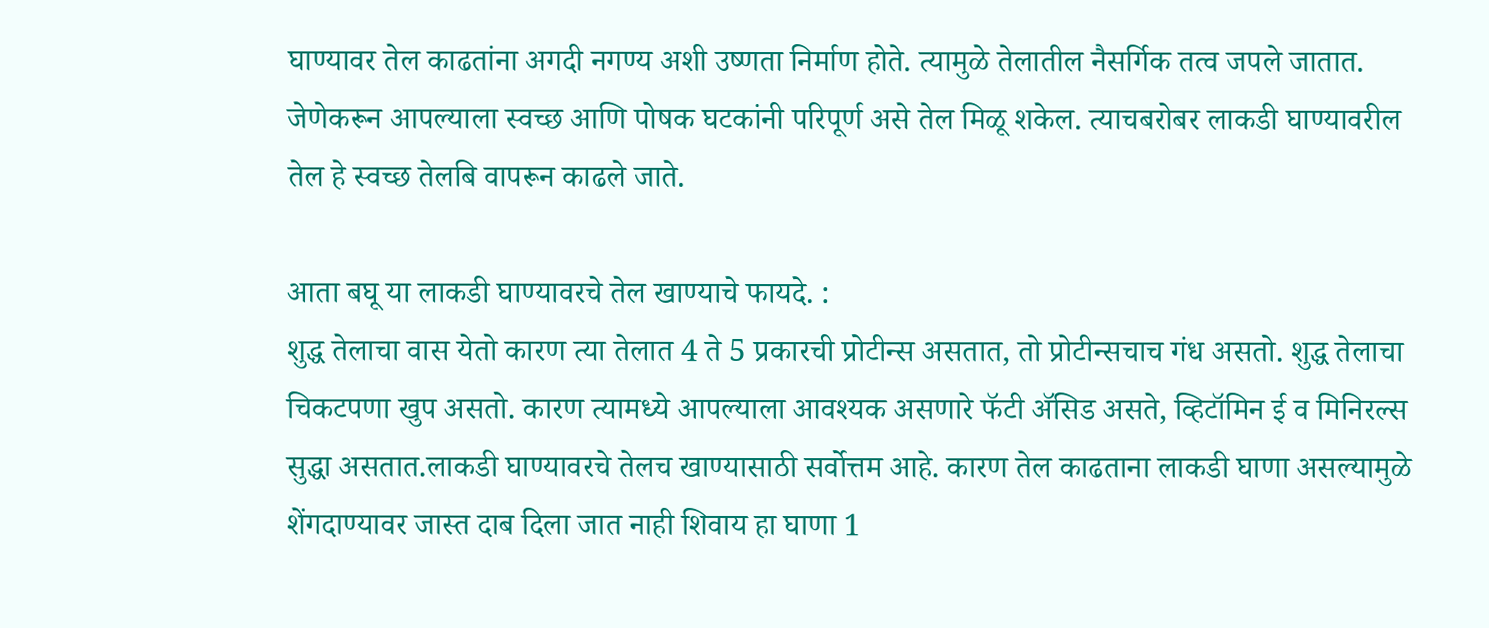घाण्यावर तेल काढतांना अगदी नगण्य अशी उष्णता निर्माण होते. त्यामुळे तेलातील नैसर्गिक तत्व जपले जातात. जेणेकरून आपल्याला स्वच्छ आणि पोषक घटकांनी परिपूर्ण असे तेल मिळू शकेल. त्याचबरोबर लाकडी घाण्यावरील तेल हे स्वच्छ तेलबि वापरून काढले जाते.

आता बघू या लाकडी घाण्यावरचे तेल खाण्याचे फायदे. :
शुद्ध तेलाचा वास येतो कारण त्या तेलात 4 ते 5 प्रकारची प्रोटीन्स असतात, तो प्रोटीन्सचाच गंध असतो. शुद्ध तेलाचा चिकटपणा खुप असतो. कारण त्यामध्ये आपल्याला आवश्यक असणारे फॅटी ॲसिड असते, व्हिटॉमिन ई व मिनिरल्स सुद्धा असतात.लाकडी घाण्यावरचे तेलच खाण्यासाठी सर्वोत्तम आहे. कारण तेल काढताना लाकडी घाणा असल्यामुळे शेंगदाण्यावर जास्त दाब दिला जात नाही शिवाय हा घाणा 1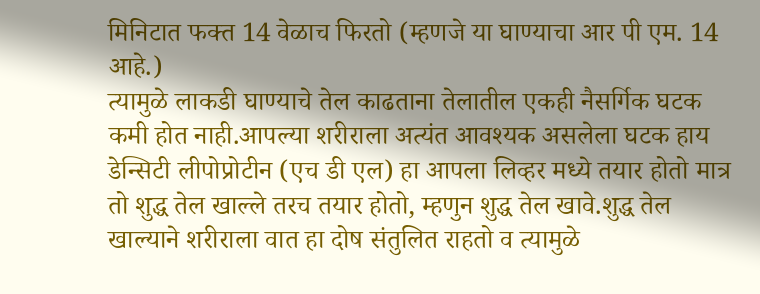मिनिटात फक्त 14 वेळाच फिरतो (म्हणजे या घाण्याचा आर पी एम. 14 आहे.)
त्यामुळे लाकडी घाण्याचे तेल काढताना तेलातील एकही नैसर्गिक घटक कमी होत नाही.आपल्या शरीराला अत्यंत आवश्यक असलेला घटक हाय डेन्सिटी लीपोप्रोटीन (एच डी एल) हा आपला लिव्हर मध्ये तयार होतो मात्र तो शुद्ध तेल खाल्ले तरच तयार होतो, म्हणुन शुद्ध तेल खावे.शुद्ध तेल खाल्याने शरीराला वात हा दोष संतुलित राहतो व त्यामुळे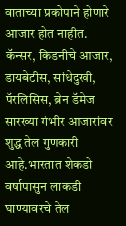वाताच्या प्रकोपाने होणारे आजार होत नाहीत. कॅन्सर, किडनीचे आजार, डायबेटीस, सांधेदुखी, पॅरलिसिस, ब्रेन डॅमेज सारख्या गंभीर आजारांवर शुद्ध तेल गुणकारी आहे.भारतात शेकडो वर्षापासुन लाकडी घाण्यावरचे तेल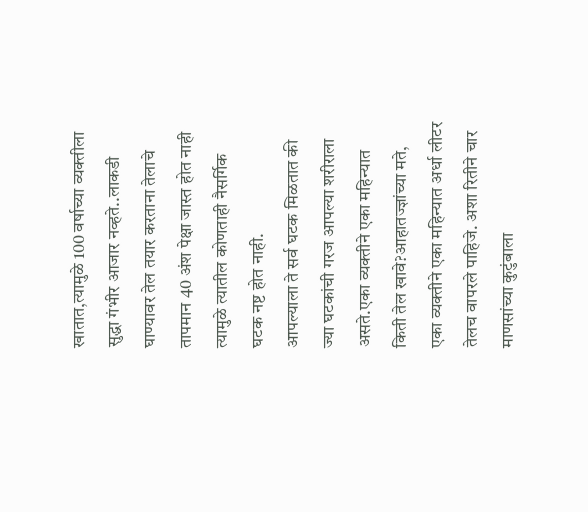खातात,त्यामुळे 100 वर्षाच्या व्यक्तीला सुद्धा गंभीर आजार नव्हते..लाकडी घाण्यावर तेल तयार करताना तेलाचे तापमान 40 अंश पेक्षा जास्त होत नाही त्यामुळे त्यातील कोणताही नैसर्गिक घटक नष्ट होत नाही.
आपल्याला ते सर्व घटक मिळतात की ज्या घटकांची गरज आपल्या शरीराला असते.एका व्यक्तीने एका महिन्यात किती तेल खावे?आहातज्ज्ञांच्या मते, एका व्यक्तीने एका महिन्यात अर्धा लीटर तेलच वापरले पाहिजे. अशा रितीने चार माणसांच्या कुटुंबाला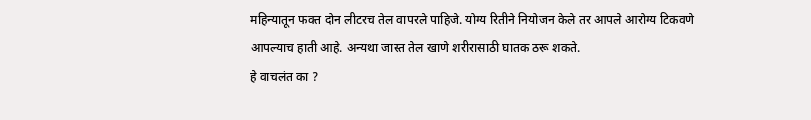महिन्यातून फक्त दोन लीटरच तेल वापरले पाहिजे. योग्य रितीने नियोजन केले तर आपले आरोग्य टिकवणे आपल्याच हाती आहे. अन्यथा जास्त तेल खाणे शरीरासाठी घातक ठरू शकते.
हे वाचलंत का ?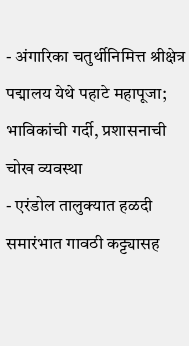- अंगारिका चतुर्थीनिमित्त श्रीक्षेत्र पद्मालय येथे पहाटे महापूजा; भाविकांची गर्दी, प्रशासनाची चोख व्यवस्था
- एरंडोल तालुक्यात हळदी समारंभात गावठी कट्ट्यासह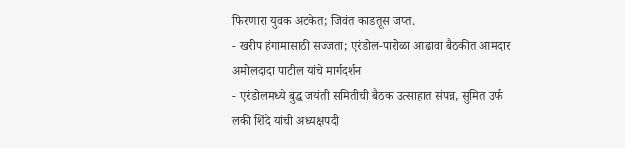फिरणारा युवक अटकेत; जिवंत काडतूस जप्त.
- खरीप हंगामासाठी सज्जता; एरंडोल-पारोळा आढावा बैठकीत आमदार अमोलदादा पाटील यांचे मार्गदर्शन
- एरंडोलमध्ये बुद्ध जयंती समितीची बैठक उत्साहात संपन्न, सुमित उर्फ लकी शिंदे यांची अध्यक्षपदी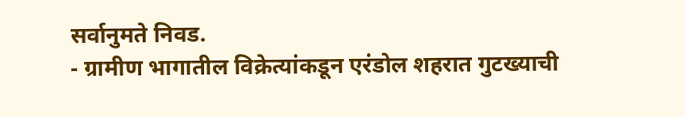सर्वानुमते निवड.
- ग्रामीण भागातील विक्रेत्यांकडून एरंडोल शहरात गुटख्याची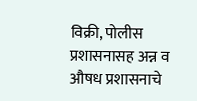विक्री, पोलीस प्रशासनासह अन्न व औषध प्रशासनाचे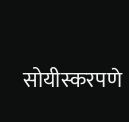सोयीस्करपणे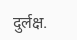दुर्लक्ष.